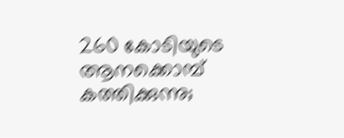260 കോടിയുടെ ആനക്കൊമ്പ് കത്തിക്കുന്നു;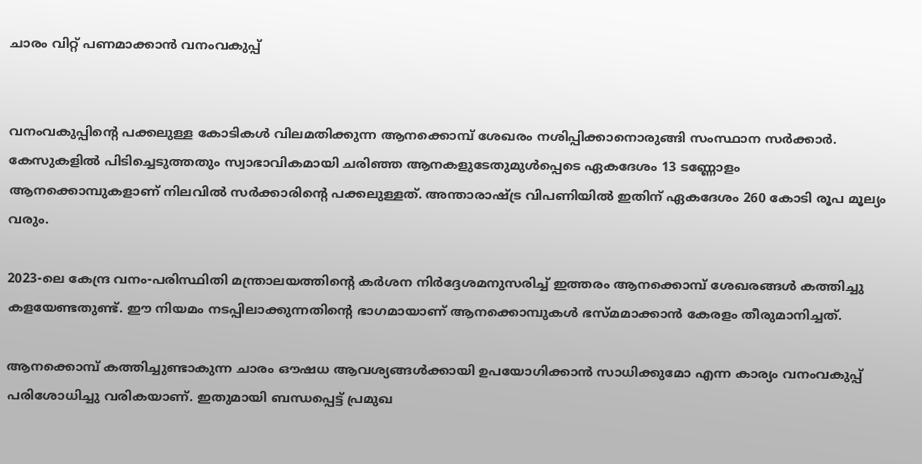ചാരം വിറ്റ് പണമാക്കാൻ വനംവകുപ്പ്


വനംവകുപ്പിന്റെ പക്കലുള്ള കോടികൾ വിലമതിക്കുന്ന ആനക്കൊമ്പ് ശേഖരം നശിപ്പിക്കാനൊരുങ്ങി സംസ്ഥാന സർക്കാർ. കേസുകളിൽ പിടിച്ചെടുത്തതും സ്വാഭാവികമായി ചരിഞ്ഞ ആനകളുടേതുമുൾപ്പെടെ ഏകദേശം 13 ടണ്ണോളം ആനക്കൊമ്പുകളാണ് നിലവിൽ സർക്കാരിന്റെ പക്കലുള്ളത്. അന്താരാഷ്ട്ര വിപണിയിൽ ഇതിന് ഏകദേശം 260 കോടി രൂപ മൂല്യം വരും.

2023-ലെ കേന്ദ്ര വനം-പരിസ്ഥിതി മന്ത്രാലയത്തിന്റെ കർശന നിർദ്ദേശമനുസരിച്ച് ഇത്തരം ആനക്കൊമ്പ് ശേഖരങ്ങൾ കത്തിച്ചു കളയേണ്ടതുണ്ട്. ഈ നിയമം നടപ്പിലാക്കുന്നതിന്റെ ഭാഗമായാണ് ആനക്കൊമ്പുകൾ ഭസ്മമാക്കാൻ കേരളം തീരുമാനിച്ചത്.

ആനക്കൊമ്പ് കത്തിച്ചുണ്ടാകുന്ന ചാരം ഔഷധ ആവശ്യങ്ങൾക്കായി ഉപയോഗിക്കാൻ സാധിക്കുമോ എന്ന കാര്യം വനംവകുപ്പ് പരിശോധിച്ചു വരികയാണ്. ഇതുമായി ബന്ധപ്പെട്ട് പ്രമുഖ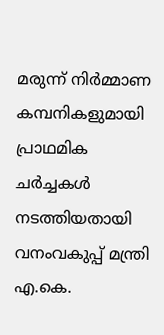മരുന്ന് നിർമ്മാണ കമ്പനികളുമായി പ്രാഥമിക ചർച്ചകൾ നടത്തിയതായി വനംവകുപ്പ് മന്ത്രി എ.കെ.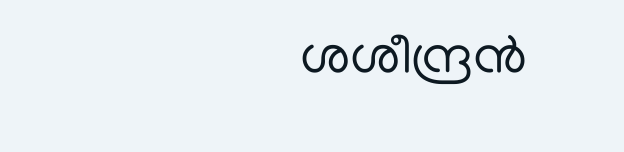ശശീന്ദ്രൻ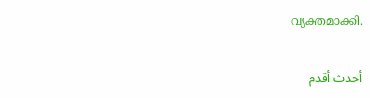വ്യക്തമാക്കി.

أحدث أقدم